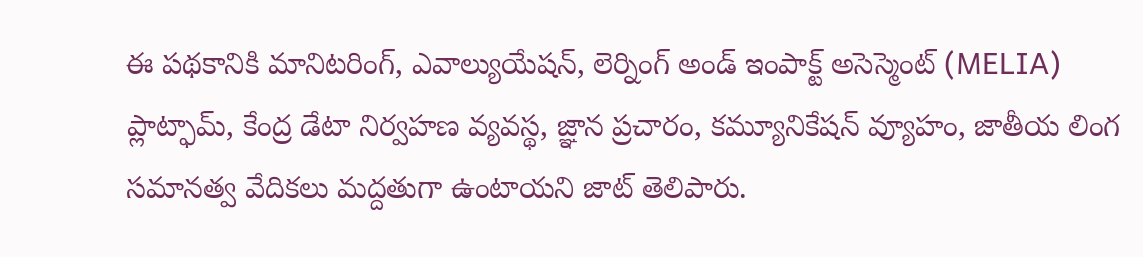ఈ పథకానికి మానిటరింగ్, ఎవాల్యుయేషన్, లెర్నింగ్ అండ్ ఇంపాక్ట్ అసెస్మెంట్ (MELIA) ప్లాట్ఫామ్, కేంద్ర డేటా నిర్వహణ వ్యవస్థ, జ్ఞాన ప్రచారం, కమ్యూనికేషన్ వ్యూహం, జాతీయ లింగ సమానత్వ వేదికలు మద్దతుగా ఉంటాయని జాట్ తెలిపారు.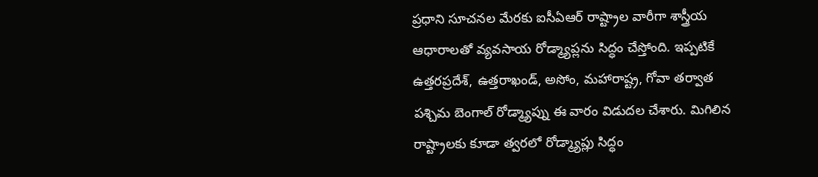ప్రధాని సూచనల మేరకు ఐసీఏఆర్ రాష్ట్రాల వారీగా శాస్త్రీయ ఆధారాలతో వ్యవసాయ రోడ్మ్యాప్లను సిద్ధం చేస్తోంది. ఇప్పటికే ఉత్తరప్రదేశ్, ఉత్తరాఖండ్, అసోం, మహారాష్ట్ర, గోవా తర్వాత పశ్చిమ బెంగాల్ రోడ్మ్యాప్ను ఈ వారం విడుదల చేశారు. మిగిలిన రాష్ట్రాలకు కూడా త్వరలో రోడ్మ్యాప్లు సిద్ధం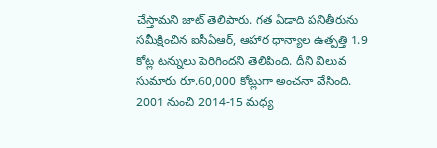చేస్తామని జాట్ తెలిపారు. గత ఏడాది పనితీరును సమీక్షించిన ఐసీఏఆర్, ఆహార ధాన్యాల ఉత్పత్తి 1.9 కోట్ల టన్నులు పెరిగిందని తెలిపింది. దీని విలువ సుమారు రూ.60,000 కోట్లుగా అంచనా వేసింది. 2001 నుంచి 2014-15 మధ్య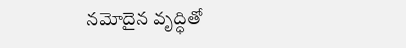నమోదైన వృద్ధితో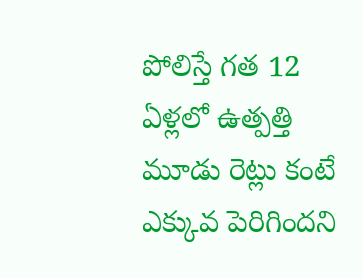పోలిస్తే గత 12 ఏళ్లలో ఉత్పత్తి మూడు రెట్లు కంటే ఎక్కువ పెరిగిందని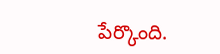పేర్కొంది.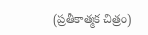(ప్రతీకాత్మక చిత్రం)